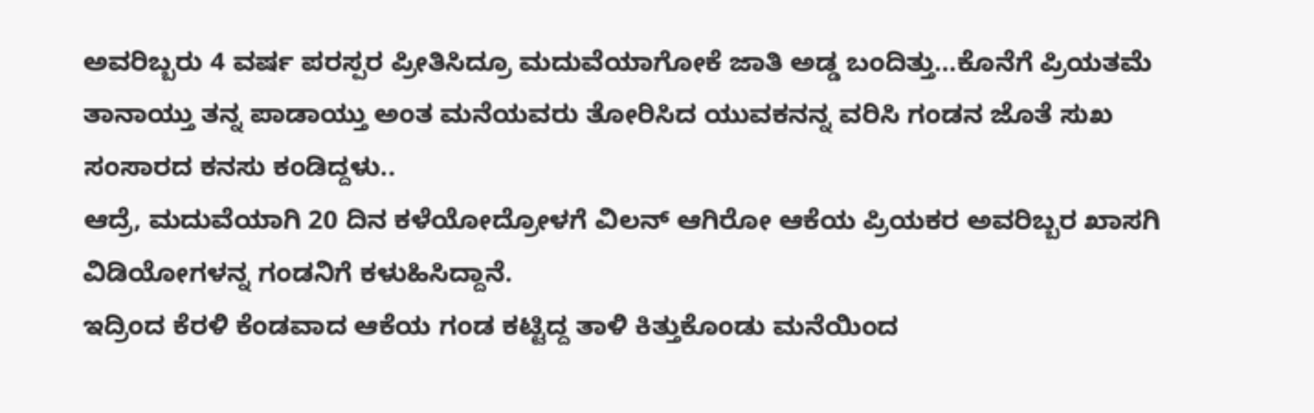ಅವರಿಬ್ಬರು 4 ವರ್ಷ ಪರಸ್ಪರ ಪ್ರೀತಿಸಿದ್ರೂ ಮದುವೆಯಾಗೋಕೆ ಜಾತಿ ಅಡ್ಡ ಬಂದಿತ್ತು…ಕೊನೆಗೆ ಪ್ರಿಯತಮೆ ತಾನಾಯ್ತು ತನ್ನ ಪಾಡಾಯ್ತು ಅಂತ ಮನೆಯವರು ತೋರಿಸಿದ ಯುವಕನನ್ನ ವರಿಸಿ ಗಂಡನ ಜೊತೆ ಸುಖ ಸಂಸಾರದ ಕನಸು ಕಂಡಿದ್ದಳು..
ಆದ್ರೆ, ಮದುವೆಯಾಗಿ 20 ದಿನ ಕಳೆಯೋದ್ರೋಳಗೆ ವಿಲನ್ ಆಗಿರೋ ಆಕೆಯ ಪ್ರಿಯಕರ ಅವರಿಬ್ಬರ ಖಾಸಗಿ ವಿಡಿಯೋಗಳನ್ನ ಗಂಡನಿಗೆ ಕಳುಹಿಸಿದ್ದಾನೆ.
ಇದ್ರಿಂದ ಕೆರಳಿ ಕೆಂಡವಾದ ಆಕೆಯ ಗಂಡ ಕಟ್ಟಿದ್ದ ತಾಳಿ ಕಿತ್ತುಕೊಂಡು ಮನೆಯಿಂದ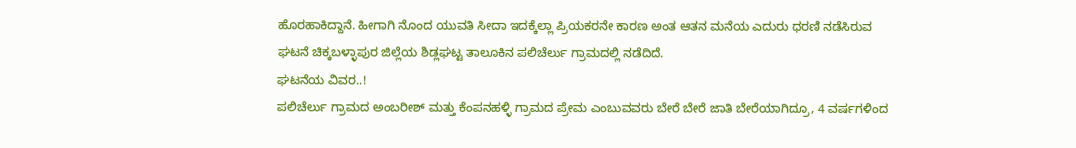ಹೊರಹಾಕಿದ್ದಾನೆ. ಹೀಗಾಗಿ ನೊಂದ ಯುವತಿ ಸೀದಾ ಇದಕ್ಕೆಲ್ಲಾ ಪ್ರಿಯಕರನೇ ಕಾರಣ ಅಂತ ಆತನ ಮನೆಯ ಎದುರು ಧರಣಿ ನಡೆಸಿರುವ ಘಟನೆ ಚಿಕ್ಕಬಳ್ಳಾಪುರ ಜಿಲ್ಲೆಯ ಶಿಡ್ಲಘಟ್ಟ ತಾಲೂಕಿನ ಪಲಿಚೆರ್ಲು ಗ್ರಾಮದಲ್ಲಿ ನಡೆದಿದೆ.
ಘಟನೆಯ ವಿವರ..!
ಪಲಿಚೆರ್ಲು ಗ್ರಾಮದ ಅಂಬರೀಶ್ ಮತ್ತು ಕೆಂಪನಹಳ್ಳಿ ಗ್ರಾಮದ ಪ್ರೇಮ ಎಂಬುವವರು ಬೇರೆ ಬೇರೆ ಜಾತಿ ಬೇರೆಯಾಗಿದ್ರೂ, 4 ವರ್ಷಗಳಿಂದ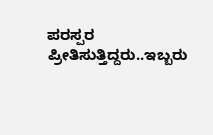ಪರಸ್ಪರ ಪ್ರೀತಿಸುತ್ತಿದ್ದರು..ಇಬ್ಬರು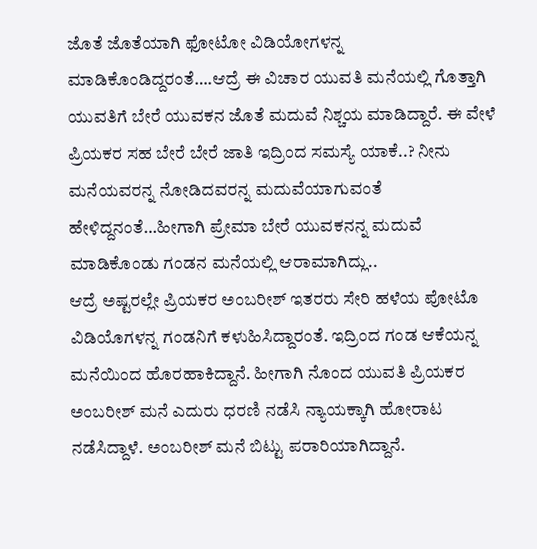ಜೊತೆ ಜೊತೆಯಾಗಿ ಫೋಟೋ ವಿಡಿಯೋಗಳನ್ನ ಮಾಡಿಕೊಂಡಿದ್ದರಂತೆ….ಆದ್ರೆ ಈ ವಿಚಾರ ಯುವತಿ ಮನೆಯಲ್ಲಿ ಗೊತ್ತಾಗಿ ಯುವತಿಗೆ ಬೇರೆ ಯುವಕನ ಜೊತೆ ಮದುವೆ ನಿಶ್ಚಯ ಮಾಡಿದ್ದಾರೆ. ಈ ವೇಳೆ ಪ್ರಿಯಕರ ಸಹ ಬೇರೆ ಬೇರೆ ಜಾತಿ ಇದ್ರಿಂದ ಸಮಸ್ಯೆ ಯಾಕೆ..? ನೀನು ಮನೆಯವರನ್ನ ನೋಡಿದವರನ್ನ ಮದುವೆಯಾಗುವಂತೆ ಹೇಳಿದ್ದನಂತೆ…ಹೀಗಾಗಿ ಪ್ರೇಮಾ ಬೇರೆ ಯುವಕನನ್ನ ಮದುವೆ ಮಾಡಿಕೊಂಡು ಗಂಡನ ಮನೆಯಲ್ಲಿ ಆರಾಮಾಗಿದ್ಲು..
ಆದ್ರೆ ಅಷ್ಟರಲ್ಲೇ ಪ್ರಿಯಕರ ಅಂಬರೀಶ್ ಇತರರು ಸೇರಿ ಹಳೆಯ ಪೋಟೊ ವಿಡಿಯೊಗಳನ್ನ ಗಂಡನಿಗೆ ಕಳುಹಿಸಿದ್ದಾರಂತೆ. ಇದ್ರಿಂದ ಗಂಡ ಆಕೆಯನ್ನ ಮನೆಯಿಂದ ಹೊರಹಾಕಿದ್ದಾನೆ. ಹೀಗಾಗಿ ನೊಂದ ಯುವತಿ ಪ್ರಿಯಕರ ಅಂಬರೀಶ್ ಮನೆ ಎದುರು ಧರಣಿ ನಡೆಸಿ ನ್ಯಾಯಕ್ಕಾಗಿ ಹೋರಾಟ ನಡೆಸಿದ್ದಾಳೆ. ಅಂಬರೀಶ್ ಮನೆ ಬಿಟ್ಟು ಪರಾರಿಯಾಗಿದ್ದಾನೆ.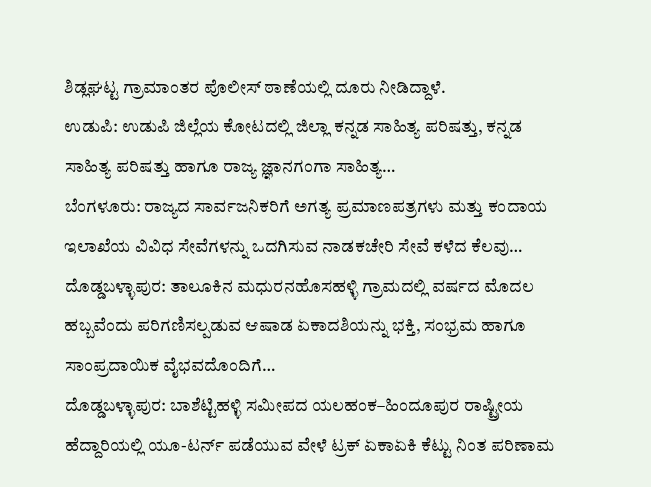ಶಿಡ್ಲಘಟ್ಟ ಗ್ರಾಮಾಂತರ ಪೊಲೀಸ್ ಠಾಣೆಯಲ್ಲಿ ದೂರು ನೀಡಿದ್ದಾಳೆ.
ಉಡುಪಿ: ಉಡುಪಿ ಜಿಲ್ಲೆಯ ಕೋಟದಲ್ಲಿ ಜಿಲ್ಲಾ ಕನ್ನಡ ಸಾಹಿತ್ಯ ಪರಿಷತ್ತು, ಕನ್ನಡ ಸಾಹಿತ್ಯ ಪರಿಷತ್ತು ಹಾಗೂ ರಾಜ್ಯ ಜ್ಞಾನಗಂಗಾ ಸಾಹಿತ್ಯ…
ಬೆಂಗಳೂರು: ರಾಜ್ಯದ ಸಾರ್ವಜನಿಕರಿಗೆ ಅಗತ್ಯ ಪ್ರಮಾಣಪತ್ರಗಳು ಮತ್ತು ಕಂದಾಯ ಇಲಾಖೆಯ ವಿವಿಧ ಸೇವೆಗಳನ್ನು ಒದಗಿಸುವ ನಾಡಕಚೇರಿ ಸೇವೆ ಕಳೆದ ಕೆಲವು…
ದೊಡ್ಡಬಳ್ಳಾಪುರ: ತಾಲೂಕಿನ ಮಧುರನಹೊಸಹಳ್ಳಿ ಗ್ರಾಮದಲ್ಲಿ ವರ್ಷದ ಮೊದಲ ಹಬ್ಬವೆಂದು ಪರಿಗಣಿಸಲ್ಪಡುವ ಆಷಾಡ ಏಕಾದಶಿಯನ್ನು ಭಕ್ತಿ, ಸಂಭ್ರಮ ಹಾಗೂ ಸಾಂಪ್ರದಾಯಿಕ ವೈಭವದೊಂದಿಗೆ…
ದೊಡ್ಡಬಳ್ಳಾಪುರ: ಬಾಶೆಟ್ಟಿಹಳ್ಳಿ ಸಮೀಪದ ಯಲಹಂಕ–ಹಿಂದೂಪುರ ರಾಷ್ಟ್ರೀಯ ಹೆದ್ದಾರಿಯಲ್ಲಿ ಯೂ-ಟರ್ನ್ ಪಡೆಯುವ ವೇಳೆ ಟ್ರಕ್ ಏಕಾಏಕಿ ಕೆಟ್ಟು ನಿಂತ ಪರಿಣಾಮ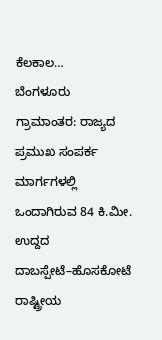ಕೆಲಕಾಲ…
ಬೆಂಗಳೂರು ಗ್ರಾಮಾಂತರ: ರಾಜ್ಯದ ಪ್ರಮುಖ ಸಂಪರ್ಕ ಮಾರ್ಗಗಳಲ್ಲಿ ಒಂದಾಗಿರುವ 84 ಕಿ.ಮೀ. ಉದ್ದದ ದಾಬಸ್ಪೇಟೆ–ಹೊಸಕೋಟೆ ರಾಷ್ಟ್ರೀಯ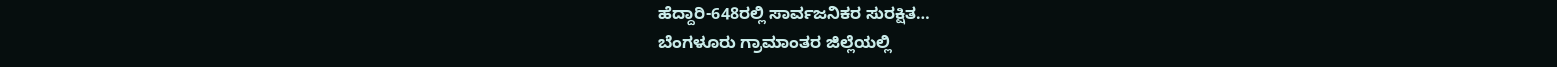ಹೆದ್ದಾರಿ-648ರಲ್ಲಿ ಸಾರ್ವಜನಿಕರ ಸುರಕ್ಷಿತ…
ಬೆಂಗಳೂರು ಗ್ರಾಮಾಂತರ ಜಿಲ್ಲೆಯಲ್ಲಿ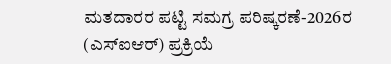ಮತದಾರರ ಪಟ್ಟಿ ಸಮಗ್ರ ಪರಿಷ್ಕರಣೆ-2026ರ (ಎಸ್ಐಆರ್) ಪ್ರಕ್ರಿಯೆ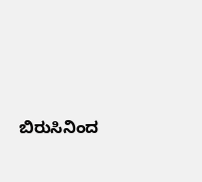ಬಿರುಸಿನಿಂದ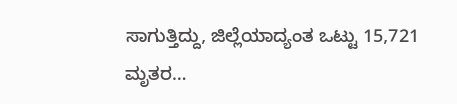ಸಾಗುತ್ತಿದ್ದು, ಜಿಲ್ಲೆಯಾದ್ಯಂತ ಒಟ್ಟು 15,721 ಮೃತರ…